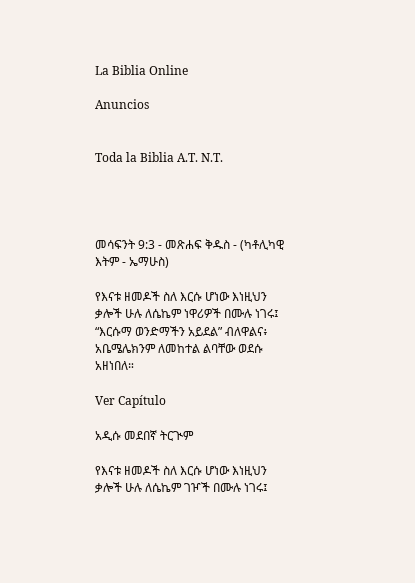La Biblia Online

Anuncios


Toda la Biblia A.T. N.T.




መሳፍንት 9:3 - መጽሐፍ ቅዱስ - (ካቶሊካዊ እትም - ኤማሁስ)

የእናቱ ዘመዶች ስለ እርሱ ሆነው እነዚህን ቃሎች ሁሉ ለሴኬም ነዋሪዎች በሙሉ ነገሩ፤ “እርሱማ ወንድማችን አይደል” ብለዋልና፥ አቤሜሌክንም ለመከተል ልባቸው ወደሱ አዘነበለ።

Ver Capítulo

አዲሱ መደበኛ ትርጒም

የእናቱ ዘመዶች ስለ እርሱ ሆነው እነዚህን ቃሎች ሁሉ ለሴኬም ገዦች በሙሉ ነገሩ፤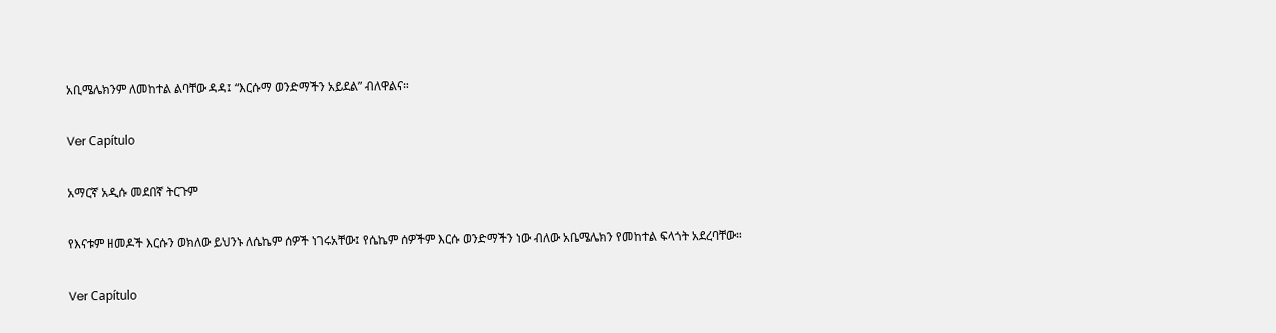አቢሜሌክንም ለመከተል ልባቸው ዳዳ፤ “እርሱማ ወንድማችን አይደል” ብለዋልና።

Ver Capítulo

አማርኛ አዲሱ መደበኛ ትርጉም

የእናቱም ዘመዶች እርሱን ወክለው ይህንኑ ለሴኬም ሰዎች ነገሩአቸው፤ የሴኬም ሰዎችም እርሱ ወንድማችን ነው ብለው አቤሜሌክን የመከተል ፍላጎት አደረባቸው።

Ver Capítulo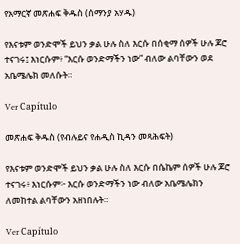የአማርኛ መጽሐፍ ቅዱስ (ሰማንያ አሃዱ)

የእናቱም ወንድሞች ይህን ቃል ሁሉ ስለ እርሱ በሰቂማ ሰዎች ሁሉ ጆሮ ተናገሩ፤ እነርሱም፥ “እርሱ ወንድማችን ነው” ብለው ልባቸውን ወደ አቤሜሌክ መለሱት።

Ver Capítulo

መጽሐፍ ቅዱስ (የብሉይና የሐዲስ ኪዳን መጻሕፍት)

የእናቱም ወንድሞች ይህን ቃል ሁሉ ስለ እርሱ በሴኬም ሰዎች ሁሉ ጆሮ ተናገሩ፥ እነርሱም፦ እርሱ ወንድማችን ነው ብለው አቤሜሌክን ለመከተል ልባቸውን አዘነበሉት።

Ver Capítulo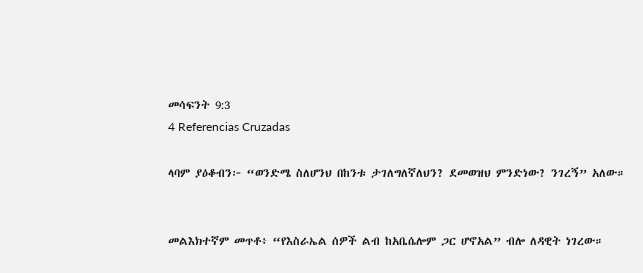መሳፍንት 9:3
4 Referencias Cruzadas

ላባም ያዕቆብን፦ “ወንድሜ ስለሆንህ በከንቱ ታገለግለኛለህን? ደመወዝህ ምንድነው? ንገረኝ” አለው።


መልእክተኛም መጥቶ፥ “የእስራኤል ሰዎች ልብ ከአቤሴሎም ጋር ሆኖአል” ብሎ ለዳዊት ነገረው።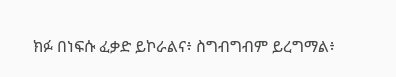ክፉ በነፍሱ ፈቃድ ይኮራልና፥ ስግብግብም ይረግማል፥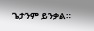ጌታንም ይንቃል።